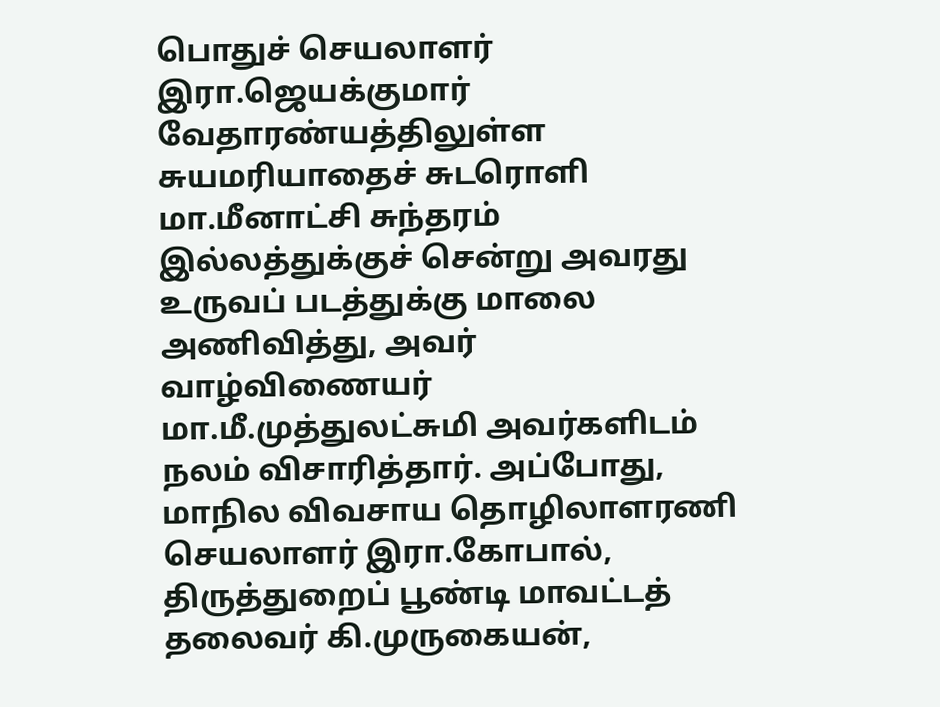பொதுச் செயலாளர் இரா.ஜெயக்குமார் வேதாரண்யத்திலுள்ள சுயமரியாதைச் சுடரொளி மா.மீனாட்சி சுந்தரம் இல்லத்துக்குச் சென்று அவரது உருவப் படத்துக்கு மாலை அணிவித்து, அவர் வாழ்விணையர் மா.மீ.முத்துலட்சுமி அவர்களிடம் நலம் விசாரித்தார். அப்போது, மாநில விவசாய தொழிலாளரணி செயலாளர் இரா.கோபால், திருத்துறைப் பூண்டி மாவட்டத் தலைவர் கி.முருகையன்,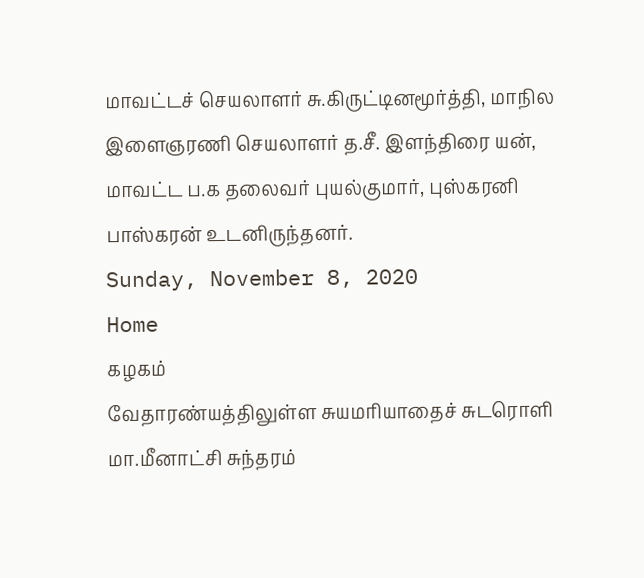மாவட்டச் செயலாளர் சு.கிருட்டினமூர்த்தி, மாநில இளைஞரணி செயலாளர் த.சீ. இளந்திரை யன், மாவட்ட ப.க தலைவர் புயல்குமார், புஸ்கரனி பாஸ்கரன் உடனிருந்தனர்.
Sunday, November 8, 2020
Home
கழகம்
வேதாரண்யத்திலுள்ள சுயமரியாதைச் சுடரொளி மா.மீனாட்சி சுந்தரம்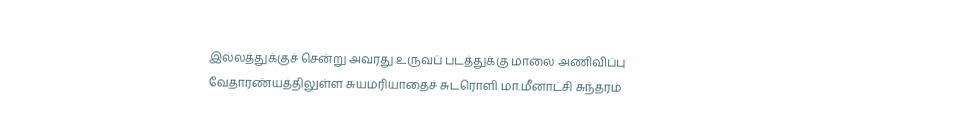இல்லத்துக்குச் சென்று அவரது உருவப் படத்துக்கு மாலை அணிவிப்பு
வேதாரண்யத்திலுள்ள சுயமரியாதைச் சுடரொளி மா.மீனாட்சி சுந்தரம்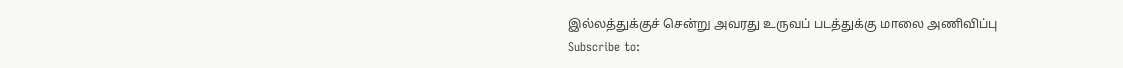இல்லத்துக்குச் சென்று அவரது உருவப் படத்துக்கு மாலை அணிவிப்பு
Subscribe to: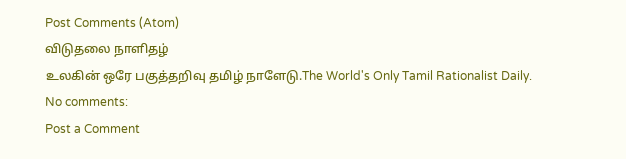Post Comments (Atom)
விடுதலை நாளிதழ்
உலகின் ஒரே பகுத்தறிவு தமிழ் நாளேடு.The World's Only Tamil Rationalist Daily.
No comments:
Post a Comment